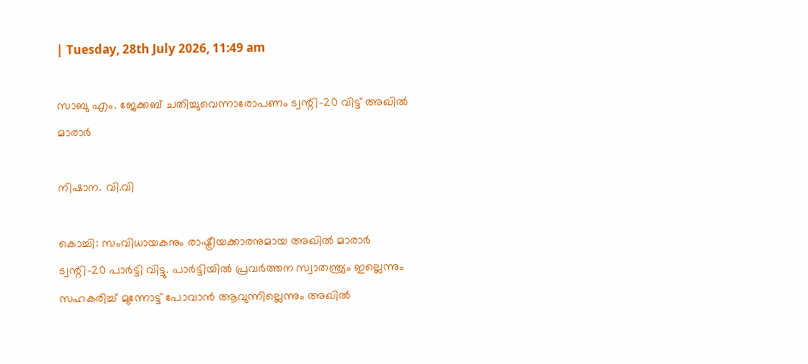| Tuesday, 28th July 2026, 11:49 am

സാബു എം. ജേക്കബ് ചതിച്ചുവെന്നാരോപണം ട്വന്റി-20 വിട്ട് അഖില്‍ മാരാര്‍

നിഷാന. വി.വി

കൊച്ചി: സംവിധായകനും രാഷ്ട്രീയക്കാരനുമായ അഖില്‍ മാരാര്‍ ട്വന്റി-20 പാര്‍ട്ടി വിട്ടു. പാര്‍ട്ടിയില്‍ പ്രവര്‍ത്തന സ്വാതന്ത്ര്യം ഇല്ലെന്നും സഹകരിച്ച് മുന്നോട്ട് പോവാന്‍ ആവുന്നില്ലെന്നും അഖില്‍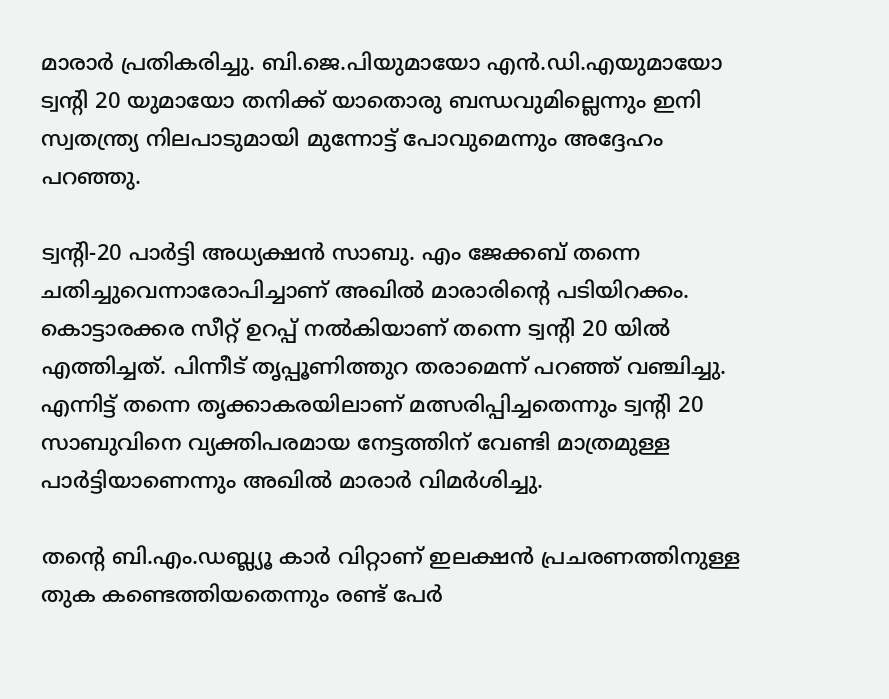മാരാര്‍ പ്രതികരിച്ചു. ബി.ജെ.പിയുമായോ എന്‍.ഡി.എയുമായോ ട്വന്റി 20 യുമായോ തനിക്ക് യാതൊരു ബന്ധവുമില്ലെന്നും ഇനി സ്വതന്ത്ര്യ നിലപാടുമായി മുന്നോട്ട് പോവുമെന്നും അദ്ദേഹം പറഞ്ഞു.

ട്വന്റി-20 പാര്‍ട്ടി അധ്യക്ഷന്‍ സാബു. എം ജേക്കബ് തന്നെ ചതിച്ചുവെന്നാരോപിച്ചാണ് അഖില്‍ മാരാരിന്റെ പടിയിറക്കം. കൊട്ടാരക്കര സീറ്റ് ഉറപ്പ് നല്‍കിയാണ് തന്നെ ട്വന്റി 20 യില്‍ എത്തിച്ചത്. പിന്നീട് തൃപ്പൂണിത്തുറ തരാമെന്ന് പറഞ്ഞ് വഞ്ചിച്ചു. എന്നിട്ട് തന്നെ തൃക്കാകരയിലാണ് മത്സരിപ്പിച്ചതെന്നും ട്വന്റി 20 സാബുവിനെ വ്യക്തിപരമായ നേട്ടത്തിന് വേണ്ടി മാത്രമുള്ള പാര്‍ട്ടിയാണെന്നും അഖില്‍ മാരാര്‍ വിമര്‍ശിച്ചു.

തന്റെ ബി.എം.ഡബ്ല്യൂ കാര്‍ വിറ്റാണ് ഇലക്ഷന്‍ പ്രചരണത്തിനുള്ള തുക കണ്ടെത്തിയതെന്നും രണ്ട് പേര്‍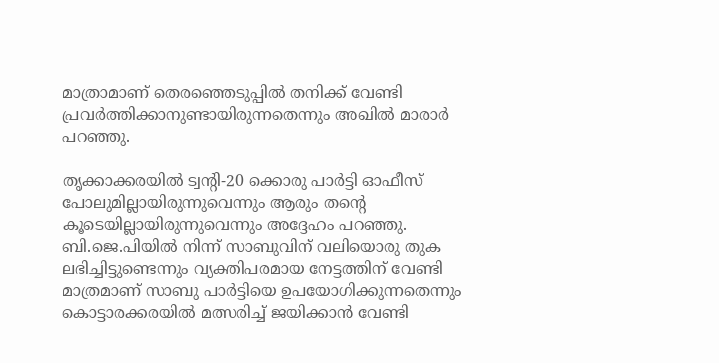മാത്രാമാണ് തെരഞ്ഞെടുപ്പില്‍ തനിക്ക് വേണ്ടി പ്രവര്‍ത്തിക്കാനുണ്ടായിരുന്നതെന്നും അഖില്‍ മാരാര്‍ പറഞ്ഞു.

തൃക്കാക്കരയില്‍ ട്വന്റി-20 ക്കൊരു പാര്‍ട്ടി ഓഫീസ് പോലുമില്ലായിരുന്നുവെന്നും ആരും തന്റെ കൂടെയില്ലായിരുന്നുവെന്നും അദ്ദേഹം പറഞ്ഞു. ബി.ജെ.പിയില്‍ നിന്ന് സാബുവിന് വലിയൊരു തുക ലഭിച്ചിട്ടുണ്ടെന്നും വ്യക്തിപരമായ നേട്ടത്തിന് വേണ്ടി മാത്രമാണ് സാബു പാര്‍ട്ടിയെ ഉപയോഗിക്കുന്നതെന്നും കൊട്ടാരക്കരയില്‍ മത്സരിച്ച് ജയിക്കാന്‍ വേണ്ടി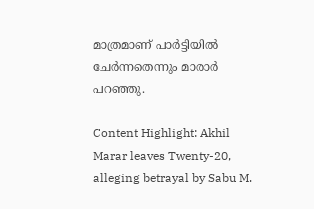മാത്രമാണ് പാര്‍ട്ടിയില്‍ ചേര്‍ന്നതെന്നും മാരാര്‍ പറഞ്ഞു.

Content Highlight: Akhil Marar leaves Twenty-20, alleging betrayal by Sabu M.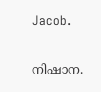Jacob.

നിഷാന.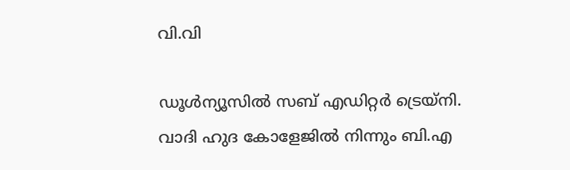വി.വി

ഡൂള്‍ന്യൂസില്‍ സബ് എഡിറ്റര്‍ ട്രെയ്‌നി. വാദി ഹുദ കോളേജില്‍ നിന്നും ബി.എ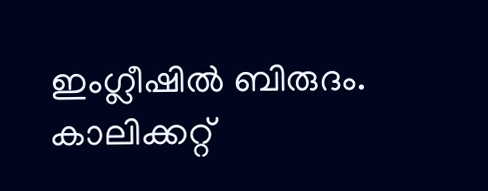ഇംഗ്ലീഷില്‍ ബിരുദം. കാലിക്കറ്റ്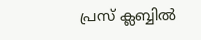പ്രസ് ക്ലബ്ബില്‍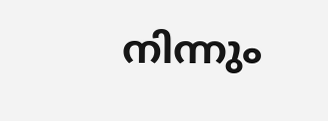നിന്നും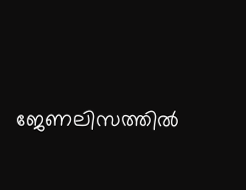ജേണലിസത്തില്‍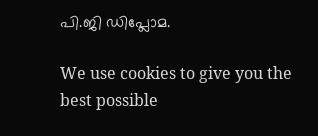പി.ജി ഡിപ്ലോമ.

We use cookies to give you the best possible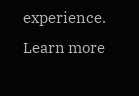experience. Learn more